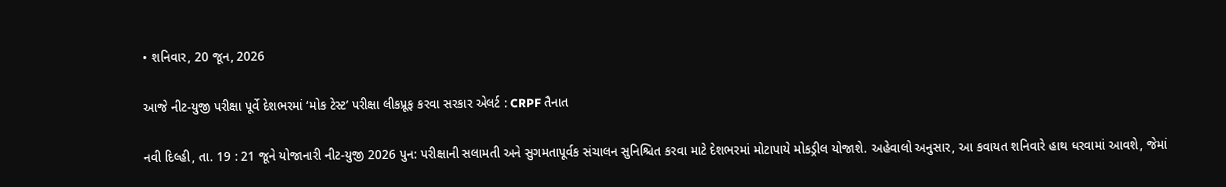• શનિવાર, 20 જૂન, 2026

આજે નીટ-યુજી પરીક્ષા પૂર્વે દેશભરમાં ‘મોક ટેસ્ટ’ પરીક્ષા લીકપ્રૂફ કરવા સરકાર એલર્ટ : CRPF તૈનાત

નવી દિલ્હી, તા. 19 : 21 જૂને યોજાનારી નીટ-યુજી 2026 પુન: પરીક્ષાની સલામતી અને સુગમતાપૂર્વક સંચાલન સુનિશ્ચિત કરવા માટે દેશભરમાં મોટાપાયે મોકડ્રીલ યોજાશે. અહેવાલો અનુસાર, આ કવાયત શનિવારે હાથ ધરવામાં આવશે, જેમાં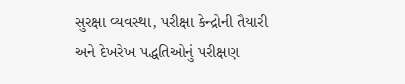સુરક્ષા વ્યવસ્થા, પરીક્ષા કેન્દ્રોની તૈયારી અને દેખરેખ પદ્ધતિઓનું પરીક્ષણ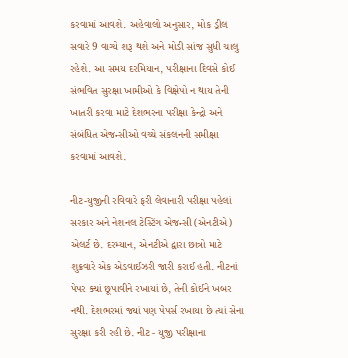કરવામાં આવશે. અહેવાલો અનુસાર, મોક ડ્રીલ સવારે 9 વાગ્યે શરૂ થશે અને મોડી સાંજ સુધી ચાલુ રહેશે. આ સમય દરમિયાન, પરીક્ષાના દિવસે કોઈ સંભવિત સુરક્ષા ખામીઓ કે વિક્ષેપો ન થાય તેની ખાતરી કરવા માટે દેશભરના પરીક્ષા કેન્દ્રો અને સંબંધિત એજન્સીઓ વચ્ચે સંકલનની સમીક્ષા કરવામાં આવશે.

નીટ-યુજીની રવિવારે ફરી લેવાનારી પરીક્ષા પહેલાં સરકાર અને નેશનલ ટેસ્ટિંગ એજન્સી (એનટીએ) એલર્ટ છે. દરમ્યાન, એનટીએ દ્વારા છાત્રો માટે શુક્રવારે એક એડવાઈઝરી જારી કરાઈ હતી. નીટનાં પેપર ક્યાં છૂપાવીને રખાયાં છે, તેની કોઈને ખબર નથી. દેશભરમાં જ્યાં પણ પેપર્સ રખાયા છે ત્યાં સેના સુરક્ષા કરી રહી છે. નીટ - યુજી પરીક્ષાના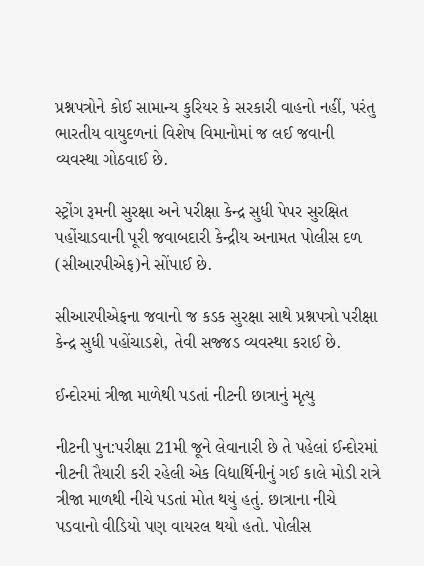પ્રશ્નપત્રોને કોઈ સામાન્ય કુરિયર કે સરકારી વાહનો નહીં, પરંતુ ભારતીય વાયુદળનાં વિશેષ વિમાનોમાં જ લઈ જવાની વ્યવસ્થા ગોઠવાઈ છે.

સ્ટ્રોંગ રૂમની સુરક્ષા અને પરીક્ષા કેન્દ્ર સુધી પેપર સુરક્ષિત પહોંચાડવાની પૂરી જવાબદારી કેન્દ્રીય અનામત પોલીસ દળ (સીઆરપીએફ)ને સોંપાઈ છે.

સીઆરપીએફના જવાનો જ કડક સુરક્ષા સાથે પ્રશ્નપત્રો પરીક્ષા કેન્દ્ર સુધી પહોંચાડશે, તેવી સજ્જડ વ્યવસ્થા કરાઈ છે.

ઈન્દોરમાં ત્રીજા માળેથી પડતાં નીટની છાત્રાનું મૃત્યુ

નીટની પુન:પરીક્ષા 21મી જૂને લેવાનારી છે તે પહેલાં ઈન્દોરમાં નીટની તૈયારી કરી રહેલી એક વિદ્યાર્થિનીનું ગઈ કાલે મોડી રાત્રે ત્રીજા માળથી નીચે પડતાં મોત થયું હતું. છાત્રાના નીચે પડવાનો વીડિયો પણ વાયરલ થયો હતો. પોલીસ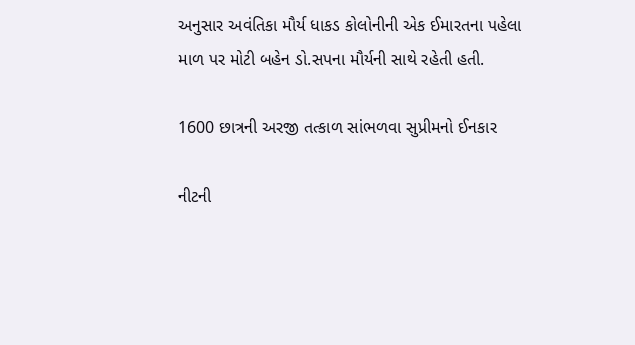અનુસાર અવંતિકા મૌર્ય ધાકડ કોલોનીની એક ઈમારતના પહેલા માળ પર મોટી બહેન ડો.સપના મૌર્યની સાથે રહેતી હતી.

1600 છાત્રની અરજી તત્કાળ સાંભળવા સુપ્રીમનો ઈનકાર

નીટની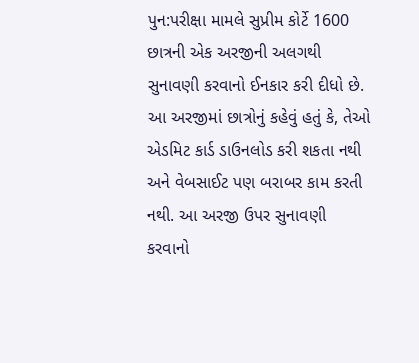પુન:પરીક્ષા મામલે સુપ્રીમ કોર્ટે 1600 છાત્રની એક અરજીની અલગથી સુનાવણી કરવાનો ઈનકાર કરી દીધો છે. આ અરજીમાં છાત્રોનું કહેવું હતું કે, તેઓ એડમિટ કાર્ડ ડાઉનલોડ કરી શકતા નથી અને વેબસાઈટ પણ બરાબર કામ કરતી નથી. આ અરજી ઉપર સુનાવણી કરવાનો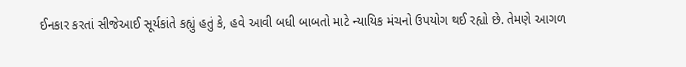ઈનકાર કરતાં સીજેઆઈ સૂર્યકાંતે કહ્યું હતું કે, હવે આવી બધી બાબતો માટે ન્યાયિક મંચનો ઉપયોગ થઈ રહ્યો છે. તેમણે આગળ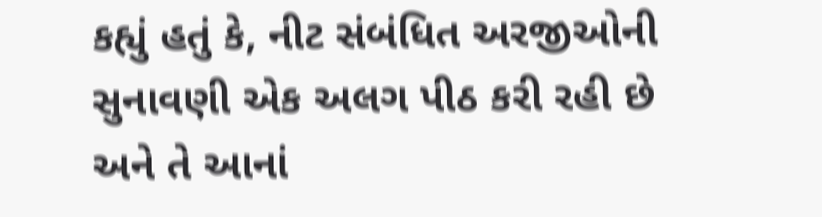કહ્યું હતું કે, નીટ સંબંધિત અરજીઓની સુનાવણી એક અલગ પીઠ કરી રહી છે અને તે આનાં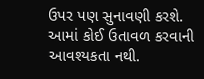ઉપર પણ સુનાવણી કરશે. આમાં કોઈ ઉતાવળ કરવાની આવશ્યકતા નથી.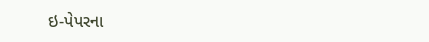ઇ-પેપરના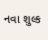નવા શુલ્ક